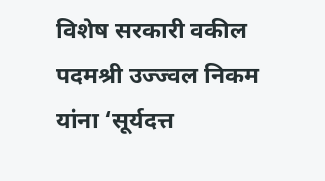विशेष सरकारी वकील पदमश्री उज्ज्वल निकम यांना ‘सूर्यदत्त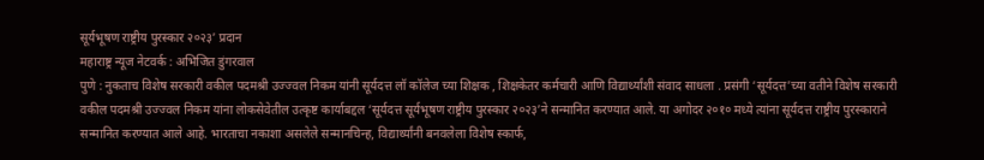सूर्यभूषण राष्ट्रीय पुरस्कार २०२३’ प्रदान
महाराष्ट्र न्यूज नेटवर्क : अभिजित डुंगरवाल
पुणे : नुकताच विशेष सरकारी वकील पदमश्री उज्ज्वल निकम यांनी सूर्यदत्त लॉ कॉलेज च्या शिक्षक , शिक्षकेतर कर्मचारी आणि विद्यार्थ्यांशी संवाद साधला . प्रसंगी ‘सूर्यदत्त’च्या वतीने विशेष सरकारी वकील पदमश्री उज्ज्वल निकम यांना लोकसेवेतील उत्कृष्ट कार्याबद्दल ‘सूर्यदत्त सूर्यभूषण राष्ट्रीय पुरस्कार २०२३’ने सन्मानित करण्यात आले. या अगोदर २०१० मध्ये त्यांना सूर्यदत्त राष्ट्रीय पुरस्काराने सन्मानित करण्यात आले आहे. भारताचा नकाशा असलेले सन्मानचिन्ह, विद्यार्थ्यांनी बनवलेला विशेष स्कार्फ,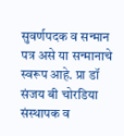सुवर्णपदक व सन्मान पत्र असे या सन्मानाचे स्वरूप आहे. प्रा डॉ संजय बी चोरडिया संस्थापक व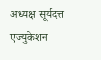अध्यक्ष सूर्यदत्त एज्युकेशन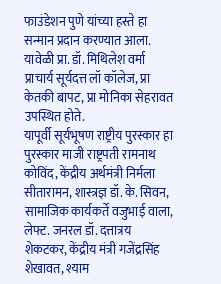फाउंडेशन पुणे यांच्या हस्ते हा सन्मान प्रदान करण्यात आला. यावेळी प्रा. डॉ. मिथिलेश वर्मा प्राचार्य सूर्यदत्त लॉ कॉलेज, प्रा केतकी बापट, प्रा मोनिका सेहरावत उपस्थित होते.
यापूर्वी सूर्यभूषण राष्ट्रीय पुरस्कार हा पुरस्कार माजी राष्ट्रपती रामनाथ कोविंद, केंद्रीय अर्थमंत्री निर्मला सीतारामन, शास्त्रज्ञ डॉ. के. सिवन, सामाजिक कार्यकर्ते वजुभाई वाला, लेफ्ट. जनरल डॉ. दत्तात्रय शेकटकर, केंद्रीय मंत्री गजेंद्रसिंह शेखावत, श्याम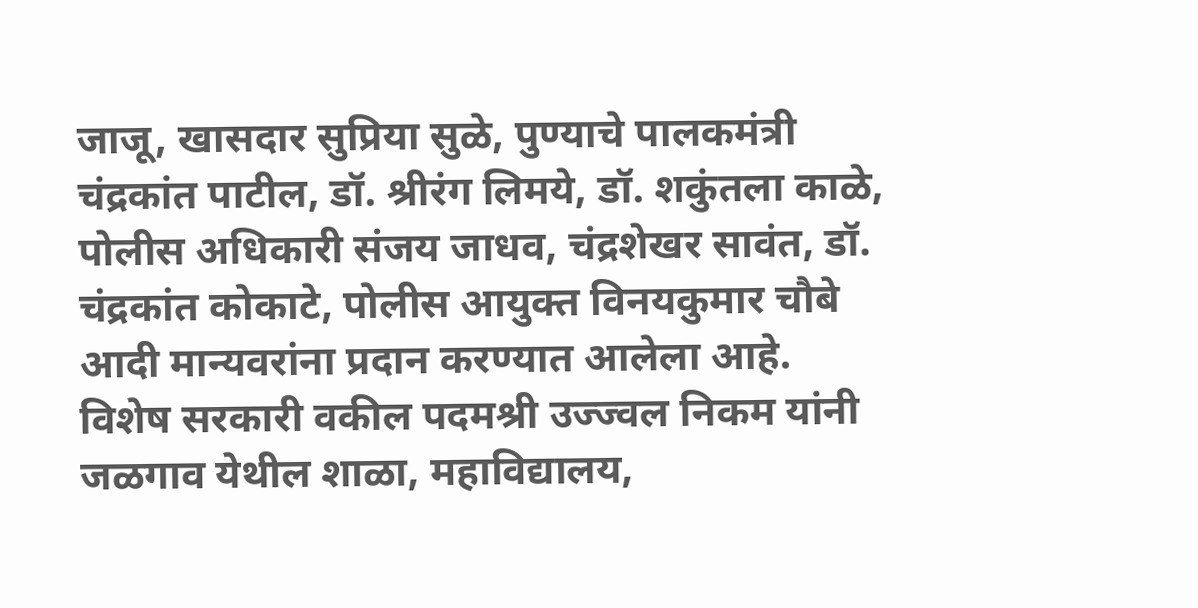जाजू, खासदार सुप्रिया सुळे, पुण्याचे पालकमंत्री चंद्रकांत पाटील, डॉ. श्रीरंग लिमये, डॉ. शकुंतला काळे, पोलीस अधिकारी संजय जाधव, चंद्रशेखर सावंत, डॉ. चंद्रकांत कोकाटे, पोलीस आयुक्त विनयकुमार चौबे आदी मान्यवरांना प्रदान करण्यात आलेला आहे.
विशेष सरकारी वकील पदमश्री उज्ज्वल निकम यांनी जळगाव येथील शाळा, महाविद्यालय,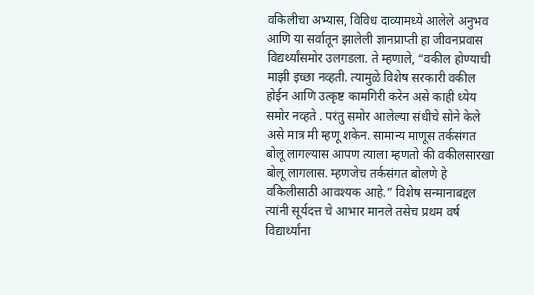वकिलीचा अभ्यास, विविध दाव्यामध्ये आलेले अनुभव आणि या सर्वातून झालेली ज्ञानप्राप्ती हा जीवनप्रवास विद्यर्थ्यांसमोर उलगडला. ते म्हणाले, “वकील होण्याची माझी इच्छा नव्हती. त्यामुळे विशेष सरकारी वकील होईन आणि उत्कृष्ट कामगिरी करेन असे काही ध्येय समोर नव्हते . परंतु समोर आलेल्या संधीचे सोने केले असे मात्र मी म्हणू शकेन. सामान्य माणूस तर्कसंगत बोलू लागल्यास आपण त्याला म्हणतो की वकीलसारखा बोलू लागलास. म्हणजेच तर्कसंगत बोलणे हे वकिलीसाठी आवश्यक आहे.” विशेष सन्मानाबद्दल त्यांनी सूर्यदत्त चे आभार मानले तसेच प्रथम वर्ष विद्यार्थ्यांना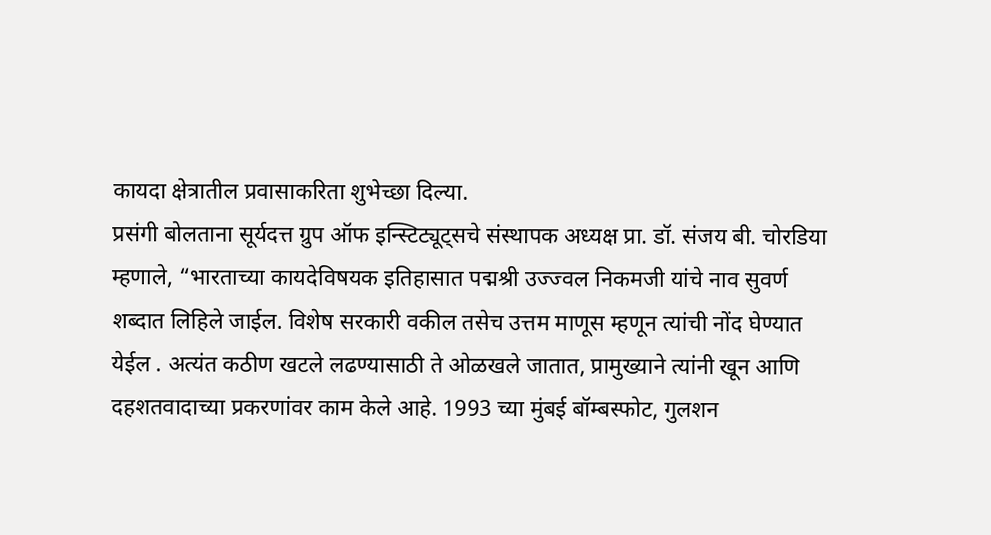कायदा क्षेत्रातील प्रवासाकरिता शुभेच्छा दिल्या.
प्रसंगी बोलताना सूर्यदत्त ग्रुप ऑफ इन्स्टिट्यूट्सचे संस्थापक अध्यक्ष प्रा. डॉ. संजय बी. चोरडिया म्हणाले, “भारताच्या कायदेविषयक इतिहासात पद्मश्री उज्ज्वल निकमजी यांचे नाव सुवर्ण शब्दात लिहिले जाईल. विशेष सरकारी वकील तसेच उत्तम माणूस म्हणून त्यांची नोंद घेण्यात येईल . अत्यंत कठीण खटले लढण्यासाठी ते ओळखले जातात, प्रामुख्याने त्यांनी खून आणि दहशतवादाच्या प्रकरणांवर काम केले आहे. 1993 च्या मुंबई बॉम्बस्फोट, गुलशन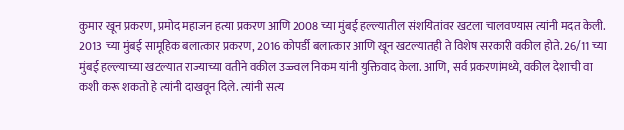कुमार खून प्रकरण, प्रमोद महाजन हत्या प्रकरण आणि 2008 च्या मुंबई हल्ल्यातील संशयितांवर खटला चालवण्यास त्यांनी मदत केली.
2013 च्या मुंबई सामूहिक बलात्कार प्रकरण, 2016 कोपर्डी बलात्कार आणि खून खटल्यातही ते विशेष सरकारी वकील होते. 26/11 च्या मुंबई हल्ल्याच्या खटल्यात राज्याच्या वतीने वकील उज्ज्वल निकम यांनी युक्तिवाद केला. आणि, सर्व प्रकरणांमध्ये, वकील देशाची वा कशी करू शकतो हे त्यांनी दाखवून दिले. त्यांनी सत्य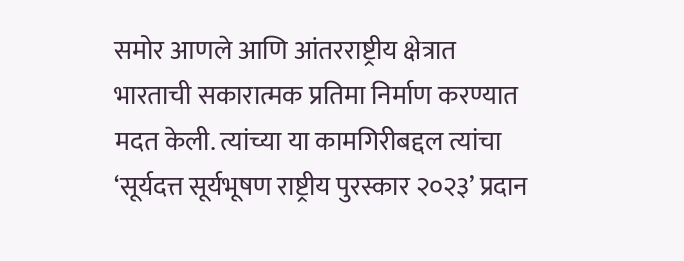समोर आणले आणि आंतरराष्ट्रीय क्षेत्रात भारताची सकारात्मक प्रतिमा निर्माण करण्यात मदत केली. त्यांच्या या कामगिरीबद्दल त्यांचा ‘सूर्यदत्त सूर्यभूषण राष्ट्रीय पुरस्कार २०२३’ प्रदान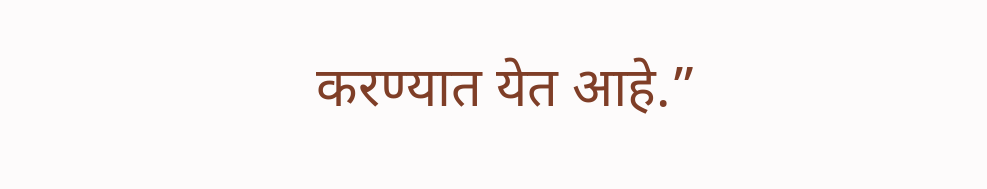करण्यात येत आहे.”